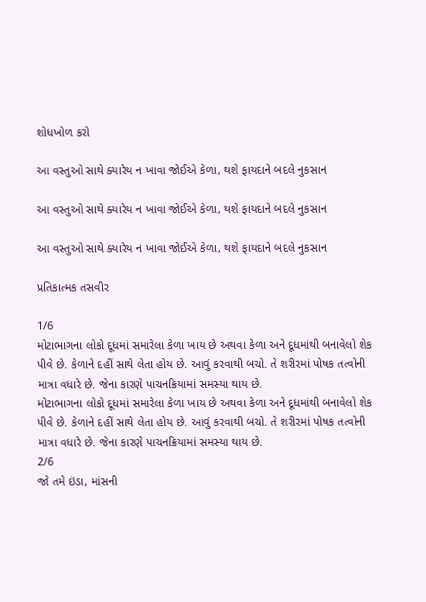શોધખોળ કરો

આ વસ્તુઓ સાથે ક્યારેય ન ખાવા જોઈએ કેળા, થશે ફાયદાને બદલે નુકસાન

આ વસ્તુઓ સાથે ક્યારેય ન ખાવા જોઈએ કેળા, થશે ફાયદાને બદલે નુકસાન

આ વસ્તુઓ સાથે ક્યારેય ન ખાવા જોઈએ કેળા, થશે ફાયદાને બદલે નુકસાન

પ્રતિકાત્મક તસવીર

1/6
મોટાભાગના લોકો દૂધમાં સમારેલા કેળા ખાય છે અથવા કેળા અને દૂધમાંથી બનાવેલો શેક પીવે છે. કેળાને દહીં સાથે લેતા હોય છે. આવું કરવાથી બચો. તે શરીરમાં પોષક તત્વોની માત્રા વધારે છે. જેના કારણે પાચનક્રિયામાં સમસ્યા થાય છે.
મોટાભાગના લોકો દૂધમાં સમારેલા કેળા ખાય છે અથવા કેળા અને દૂધમાંથી બનાવેલો શેક પીવે છે. કેળાને દહીં સાથે લેતા હોય છે. આવું કરવાથી બચો. તે શરીરમાં પોષક તત્વોની માત્રા વધારે છે. જેના કારણે પાચનક્રિયામાં સમસ્યા થાય છે.
2/6
જો તમે ઇંડા, માંસની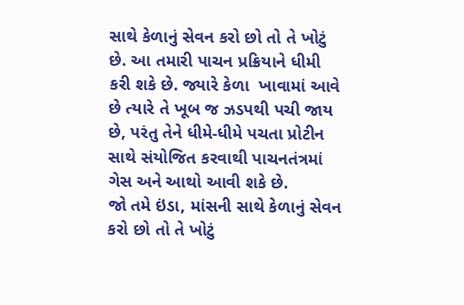સાથે કેળાનું સેવન કરો છો તો તે ખોટું છે. આ તમારી પાચન પ્રક્રિયાને ધીમી કરી શકે છે. જ્યારે કેળા  ખાવામાં આવે છે ત્યારે તે ખૂબ જ ઝડપથી પચી જાય છે, પરંતુ તેને ધીમે-ધીમે પચતા પ્રોટીન સાથે સંયોજિત કરવાથી પાચનતંત્રમાં ગેસ અને આથો આવી શકે છે.
જો તમે ઇંડા, માંસની સાથે કેળાનું સેવન કરો છો તો તે ખોટું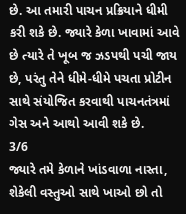છે. આ તમારી પાચન પ્રક્રિયાને ધીમી કરી શકે છે. જ્યારે કેળા ખાવામાં આવે છે ત્યારે તે ખૂબ જ ઝડપથી પચી જાય છે, પરંતુ તેને ધીમે-ધીમે પચતા પ્રોટીન સાથે સંયોજિત કરવાથી પાચનતંત્રમાં ગેસ અને આથો આવી શકે છે.
3/6
જ્યારે તમે કેળાને ખાંડવાળા નાસ્તા, શેકેલી વસ્તુઓ સાથે ખાઓ છો તો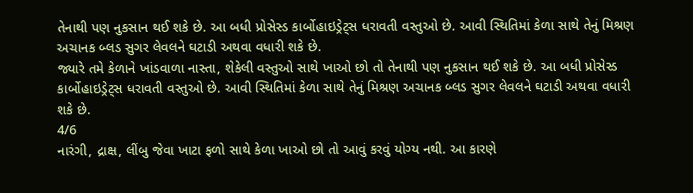તેનાથી પણ નુકસાન થઈ શકે છે. આ બધી પ્રોસેસ્ડ કાર્બોહાઇડ્રેટ્સ ધરાવતી વસ્તુઓ છે. આવી સ્થિતિમાં કેળા સાથે તેનું મિશ્રણ અચાનક બ્લડ સુગર લેવલને ઘટાડી અથવા વધારી શકે છે.
જ્યારે તમે કેળાને ખાંડવાળા નાસ્તા, શેકેલી વસ્તુઓ સાથે ખાઓ છો તો તેનાથી પણ નુકસાન થઈ શકે છે. આ બધી પ્રોસેસ્ડ કાર્બોહાઇડ્રેટ્સ ધરાવતી વસ્તુઓ છે. આવી સ્થિતિમાં કેળા સાથે તેનું મિશ્રણ અચાનક બ્લડ સુગર લેવલને ઘટાડી અથવા વધારી શકે છે.
4/6
નારંગી, દ્રાક્ષ, લીંબુ જેવા ખાટા ફળો સાથે કેળા ખાઓ છો તો આવું કરવું યોગ્ય નથી. આ કારણે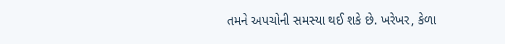તમને અપચોની સમસ્યા થઈ શકે છે. ખરેખર, કેળા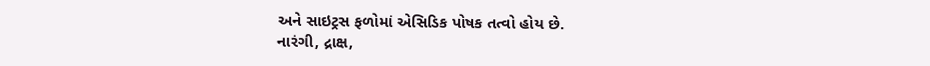અને સાઇટ્રસ ફળોમાં એસિડિક પોષક તત્વો હોય છે.
નારંગી, દ્રાક્ષ,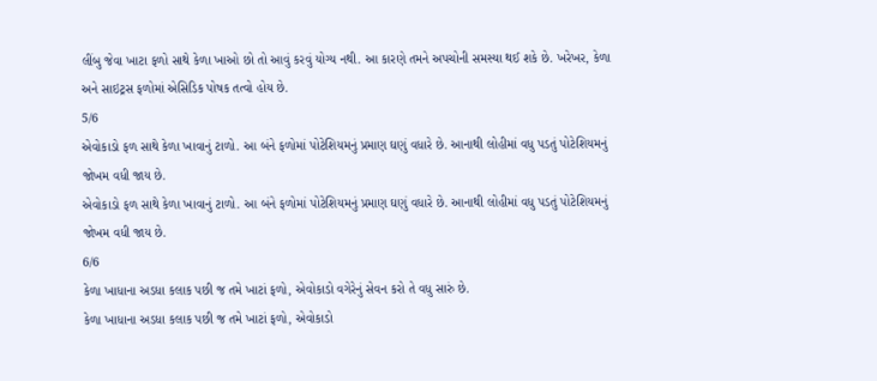લીંબુ જેવા ખાટા ફળો સાથે કેળા ખાઓ છો તો આવું કરવું યોગ્ય નથી. આ કારણે તમને અપચોની સમસ્યા થઈ શકે છે. ખરેખર, કેળા અને સાઇટ્રસ ફળોમાં એસિડિક પોષક તત્વો હોય છે.
5/6
એવોકાડો ફળ સાથે કેળા ખાવાનું ટાળો. આ બંને ફળોમાં પોટેશિયમનું પ્રમાણ ઘણું વધારે છે. આનાથી લોહીમાં વધુ પડતું પોટેશિયમનું જોખમ વધી જાય છે.
એવોકાડો ફળ સાથે કેળા ખાવાનું ટાળો. આ બંને ફળોમાં પોટેશિયમનું પ્રમાણ ઘણું વધારે છે. આનાથી લોહીમાં વધુ પડતું પોટેશિયમનું જોખમ વધી જાય છે.
6/6
કેળા ખાધાના અડધા કલાક પછી જ તમે ખાટાં ફળો, એવોકાડો વગેરેનું સેવન કરો તે વધુ સારું છે.
કેળા ખાધાના અડધા કલાક પછી જ તમે ખાટાં ફળો, એવોકાડો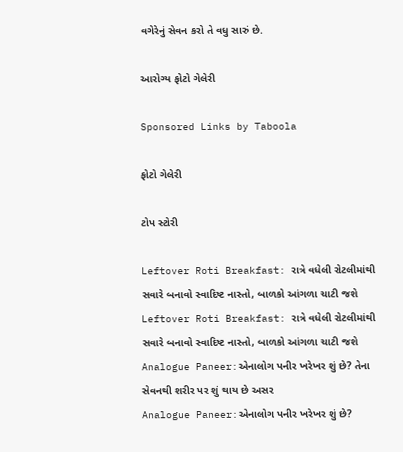વગેરેનું સેવન કરો તે વધુ સારું છે.

આરોગ્ય ફોટો ગેલેરી

Sponsored Links by Taboola

ફોટો ગેલેરી

ટોપ સ્ટોરી

Leftover Roti Breakfast: રાત્રે વધેલી રોટલીમાંથી સવારે બનાવો સ્વાદિષ્ટ નાસ્તો, બાળકો આંગળા ચાટી જશે
Leftover Roti Breakfast: રાત્રે વધેલી રોટલીમાંથી સવારે બનાવો સ્વાદિષ્ટ નાસ્તો, બાળકો આંગળા ચાટી જશે
Analogue Paneer:એનાલોગ પનીર ખરેખર શું છે? તેના સેવનથી શરીર પર શું થાય છે અસર
Analogue Paneer:એનાલોગ પનીર ખરેખર શું છે?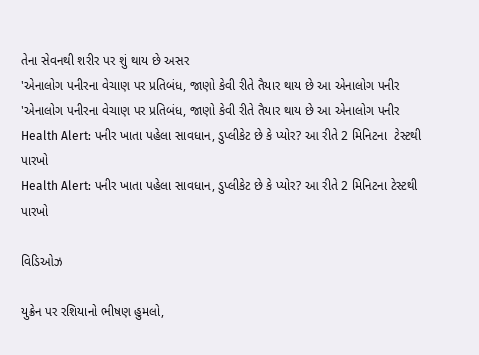તેના સેવનથી શરીર પર શું થાય છે અસર
'એનાલોગ પનીરના વેચાણ પર પ્રતિબંધ, જાણો કેવી રીતે તૈયાર થાય છે આ એનાલોગ પનીર
'એનાલોગ પનીરના વેચાણ પર પ્રતિબંધ, જાણો કેવી રીતે તૈયાર થાય છે આ એનાલોગ પનીર
Health Alert: પનીર ખાતા પહેલા સાવધાન, ડુપ્લીકેટ છે કે પ્યોર? આ રીતે 2 મિનિટના  ટેસ્ટથી પારખો
Health Alert: પનીર ખાતા પહેલા સાવધાન, ડુપ્લીકેટ છે કે પ્યોર? આ રીતે 2 મિનિટના ટેસ્ટથી પારખો

વિડિઓઝ

યુક્રેન પર રશિયાનો ભીષણ હુમલો,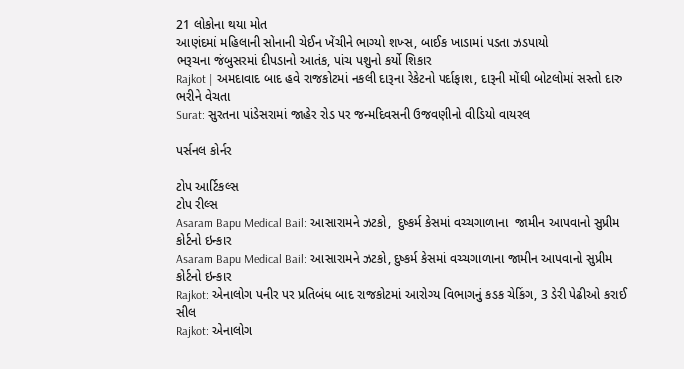21 લોકોના થયા મોત
આણંદમાં મહિલાની સોનાની ચેઈન ખેંચીને ભાગ્યો શખ્સ, બાઈક ખાડામાં પડતા ઝડપાયો
ભરૂચના જંબુસરમાં દીપડાનો આતંક, પાંચ પશુનો કર્યો શિકાર
Rajkot | અમદાવાદ બાદ હવે રાજકોટમાં નકલી દારૂના રેકેટનો પર્દાફાશ, દારૂની મોંઘી બોટલોમાં સસ્તો દારુ ભરીને વેચતા
Surat: સુરતના પાંડેસરામાં જાહેર રોડ પર જન્મદિવસની ઉજવણીનો વીડિયો વાયરલ

પર્સનલ કોર્નર

ટોપ આર્ટિકલ્સ
ટોપ રીલ્સ
Asaram Bapu Medical Bail: આસારામને ઝટકો,  દુષ્કર્મ કેસમાં વચ્ચગાળાના  જામીન આપવાનો સુપ્રીમ કોર્ટનો ઇન્કાર
Asaram Bapu Medical Bail: આસારામને ઝટકો, દુષ્કર્મ કેસમાં વચ્ચગાળાના જામીન આપવાનો સુપ્રીમ કોર્ટનો ઇન્કાર
Rajkot: એનાલોગ પનીર પર પ્રતિબંધ બાદ રાજકોટમાં આરોગ્ય વિભાગનું કડક ચેકિંગ, 3 ડેરી પેઢીઓ કરાઈ સીલ
Rajkot: એનાલોગ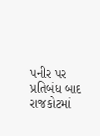પનીર પર પ્રતિબંધ બાદ રાજકોટમાં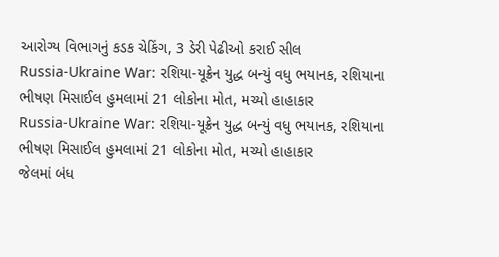આરોગ્ય વિભાગનું કડક ચેકિંગ, 3 ડેરી પેઢીઓ કરાઈ સીલ
Russia-Ukraine War: રશિયા-યૂક્રેન યુદ્ધ બન્યું વધુ ભયાનક, રશિયાના ભીષણ મિસાઈલ હુમલામાં 21 લોકોના મોત, મચ્યો હાહાકાર
Russia-Ukraine War: રશિયા-યૂક્રેન યુદ્ધ બન્યું વધુ ભયાનક, રશિયાના ભીષણ મિસાઈલ હુમલામાં 21 લોકોના મોત, મચ્યો હાહાકાર
જેલમાં બંધ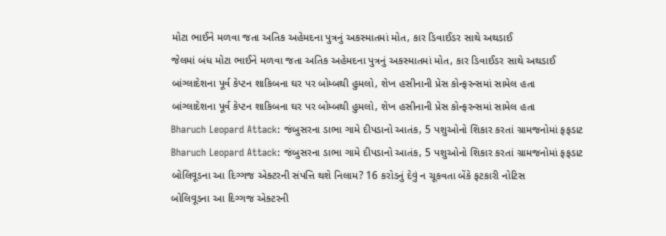મોટા ભાઈને મળવા જતા અતિક અહેમદના પુત્રનું અકસ્માતમાં મોત, કાર ડિવાઈડર સાથે અથડાઈ
જેલમાં બંધ મોટા ભાઈને મળવા જતા અતિક અહેમદના પુત્રનું અકસ્માતમાં મોત, કાર ડિવાઈડર સાથે અથડાઈ
બાંગ્લાદેશના પૂર્વ કેપ્ટન શાકિબના ઘર પર બોમ્બથી હુમલો, શેખ હસીનાની પ્રેસ કોન્ફરન્સમાં સામેલ હતા
બાંગ્લાદેશના પૂર્વ કેપ્ટન શાકિબના ઘર પર બોમ્બથી હુમલો, શેખ હસીનાની પ્રેસ કોન્ફરન્સમાં સામેલ હતા
Bharuch Leopard Attack: જંબુસરના ડાભા ગામે દીપડાનો આતંક, 5 પશુઓનો શિકાર કરતાં ગ્રામજનોમાં ફફડાટ
Bharuch Leopard Attack: જંબુસરના ડાભા ગામે દીપડાનો આતંક, 5 પશુઓનો શિકાર કરતાં ગ્રામજનોમાં ફફડાટ
બોલિવૂડના આ દિગ્ગજ એક્ટરની સંપત્તિ થશે નિલામ? 16 કરોડનું દેવું ન ચૂકવતા બેંકે ફટકારી નોટિસ
બોલિવૂડના આ દિગ્ગજ એક્ટરની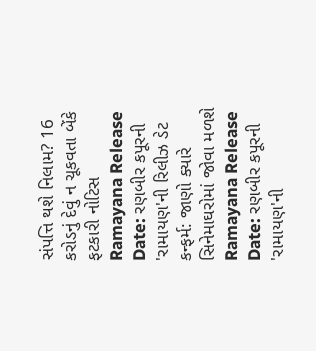સંપત્તિ થશે નિલામ? 16 કરોડનું દેવું ન ચૂકવતા બેંકે ફટકારી નોટિસ
Ramayana Release Date: રણબીર કપૂરની 'રામાયણ'ની રિલીઝ ડેટ કન્ફર્મ: જાણો ક્યારે સિનેમાઘરોમાં જોવા મળશે
Ramayana Release Date: રણબીર કપૂરની 'રામાયણ'ની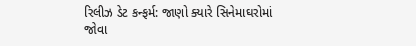રિલીઝ ડેટ કન્ફર્મ: જાણો ક્યારે સિનેમાઘરોમાં જોવા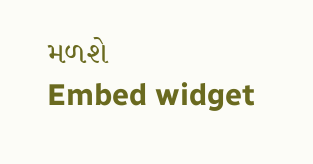મળશે
Embed widget